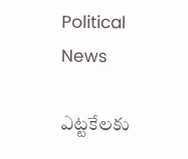Political News

ఎట్టకేలకు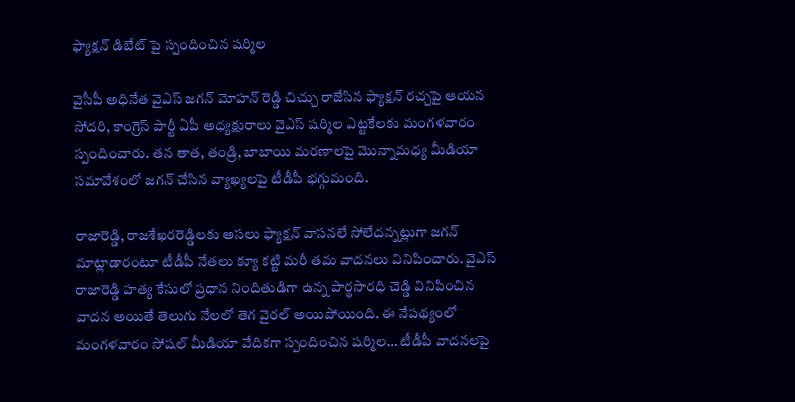ఫ్యాక్షన్ డిబేట్ పై స్పందించిన షర్మిల

వైసీపీ అధినేత వైఎస్ జగన్ మోహన్ రెడ్డి చిచ్చు రాజేసిన ఫ్యాక్షన్ రచ్చపై ఆయన సోదరి, కాంగ్రెస్ పార్టీ ఏపీ అధ్యక్షురాలు వైఎస్ షర్మిల ఎట్టకేలకు మంగళవారం స్పందించారు. తన తాత, తండ్రి, బాబాయి మరణాలపై మొన్నామధ్య మీడియా సమావేశంలో జగన్ చేసిన వ్యాఖ్యలపై టీడీపీ భగ్గుమంది.

రాజారెడ్డి, రాజశేఖరరెడ్డిలకు అసలు ఫ్యాక్షన్ వాసనలే సోలేదన్నట్లుగా జగన్ మాట్లాడారంటూ టీడీపీ నేతలు క్యూ కట్టి మరీ తమ వాదనలు వినిపించారు. వైఎస్ రాజారెడ్డి హత్య కేసులో ప్రధాన నిందితుడిగా ఉన్న పార్థసారధి చెడ్డి వినిపించిన వాదన అయితే తెలుగు నేలలో తెగ వైరల్ అయిపోయింది. ఈ నేపథ్యంలో మంగళవారం సోషల్ మీడియా వేదికగా స్పందించిన షర్మిల… టీడీపీ వాదనలపై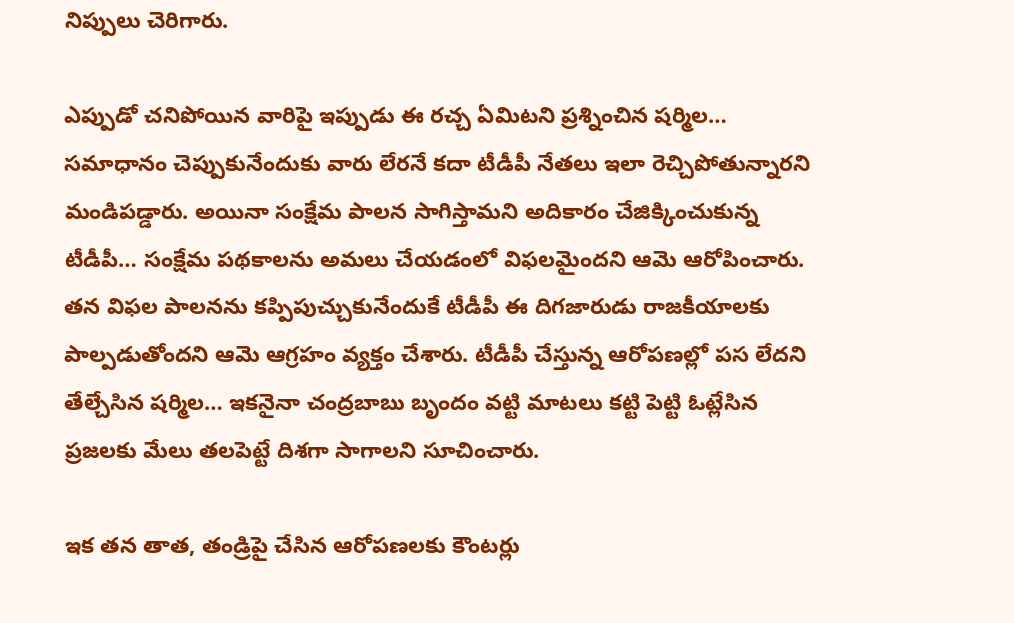నిప్పులు చెరిగారు.

ఎప్పుడో చనిపోయిన వారిపై ఇప్పుడు ఈ రచ్చ ఏమిటని ప్రశ్నించిన షర్మిల… సమాధానం చెప్పుకునేందుకు వారు లేరనే కదా టీడీపీ నేతలు ఇలా రెచ్చిపోతున్నారని మండిపడ్డారు. అయినా సంక్షేమ పాలన సాగిస్తామని అదికారం చేజిక్కించుకున్న టీడీపీ… సంక్షేమ పథకాలను అమలు చేయడంలో విఫలమైందని ఆమె ఆరోపించారు. తన విఫల పాలనను కప్పిపుచ్చుకునేందుకే టీడీపీ ఈ దిగజారుడు రాజకీయాలకు పాల్పడుతోందని ఆమె ఆగ్రహం వ్యక్తం చేశారు. టీడీపీ చేస్తున్న ఆరోపణల్లో పస లేదని తేల్చేసిన షర్మిల… ఇకనైనా చంద్రబాబు బృందం వట్టి మాటలు కట్టి పెట్టి ఓట్లేసిన ప్రజలకు మేలు తలపెట్టే దిశగా సాగాలని సూచించారు.

ఇక తన తాత, తండ్రిపై చేసిన ఆరోపణలకు కౌంటర్లు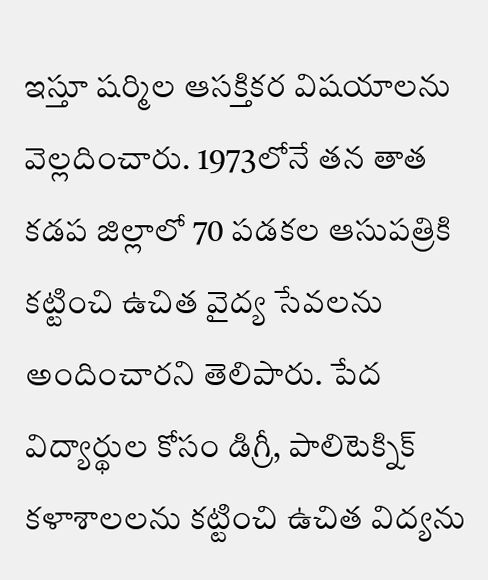ఇస్తూ షర్మిల ఆసక్తికర విషయాలను వెల్లదించారు. 1973లోనే తన తాత కడప జిల్లాలో 70 పడకల ఆసుపత్రికి కట్టించి ఉచిత వైద్య సేవలను అందించారని తెలిపారు. పేద విద్యార్థుల కోసం డిగ్రీ, పాలిటెక్నిక్ కళాశాలలను కట్టించి ఉచిత విద్యను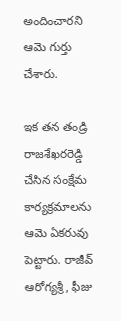అందించారని ఆమె గుర్తు చేశారు.

ఇక తన తండ్రి రాజశేఖరరెడ్డి చేసిన సంక్షేమ కార్యక్రమాలను ఆమె ఏకరువు పెట్టారు. రాజీవ్ ఆరోగ్యశ్రీ, ఫీజు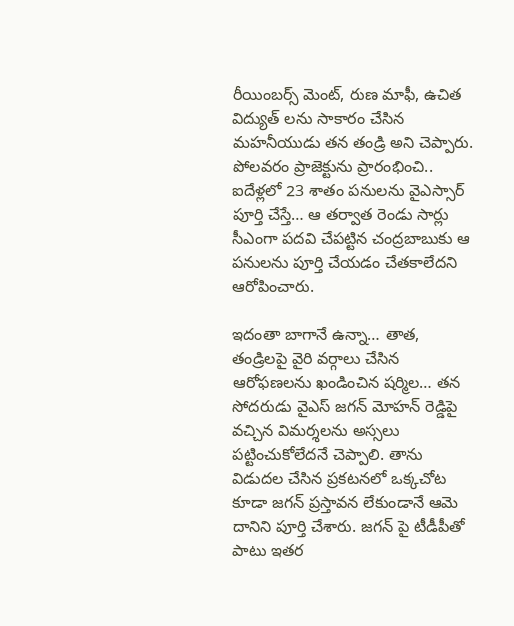రీయింబర్స్ మెంట్, రుణ మాఫీ, ఉచిత విద్యుత్ లను సాకారం చేసిన మహనీయుడు తన తండ్రి అని చెప్పారు. పోలవరం ప్రాజెక్టును ప్రారంభించి.. ఐదేళ్లలో 23 శాతం పనులను వైఎస్సార్ పూర్తి చేస్తే… ఆ తర్వాత రెండు సార్లు సీఎంగా పదవి చేపట్టిన చంద్రబాబుకు ఆ పనులను పూర్తి చేయడం చేతకాలేదని ఆరోపించారు.

ఇదంతా బాగానే ఉన్నా… తాత, తండ్రిలపై వైరి వర్గాలు చేసిన ఆరోఫణలను ఖండించిన షర్మిల… తన సోదరుడు వైఎస్ జగన్ మోహన్ రెడ్డిపై వచ్చిన విమర్శలను అస్సలు పట్టించుకోలేదనే చెప్పాలి. తాను విడుదల చేసిన ప్రకటనలో ఒక్కచోట కూడా జగన్ ప్రస్తావన లేకుండానే ఆమె దానిని పూర్తి చేశారు. జగన్ పై టీడీపీతో పాటు ఇతర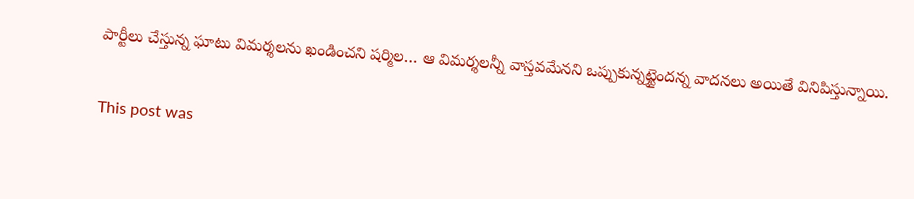పార్టీలు చేస్తున్న ఘాటు విమర్శలను ఖండించని షర్మిల… ఆ విమర్శలన్నీ వాస్తవమేనని ఒప్పుకున్నట్టైందన్న వాదనలు అయితే వినిపిస్తున్నాయి.

This post was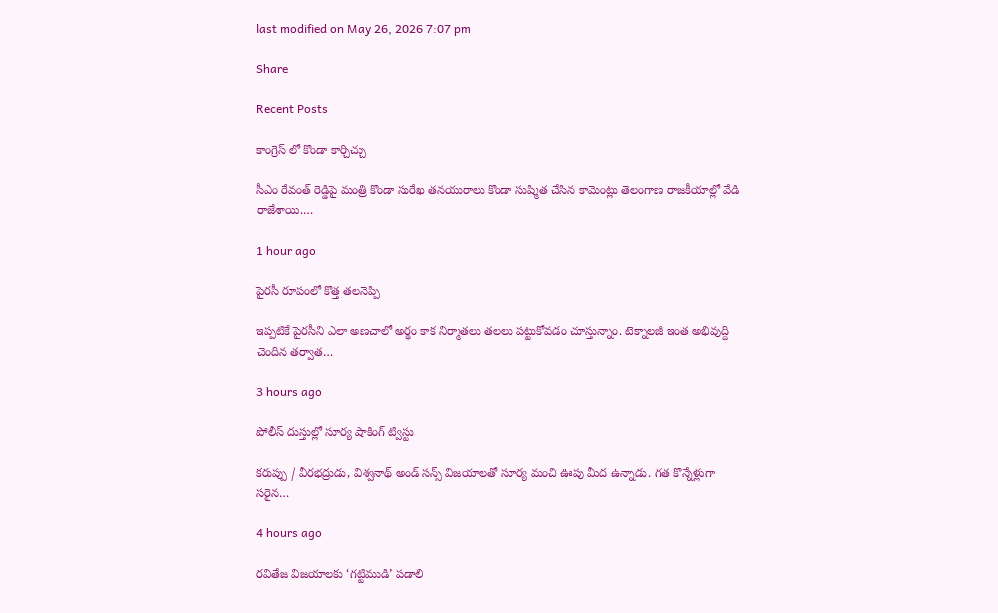last modified on May 26, 2026 7:07 pm

Share

Recent Posts

కాంగ్రెస్ లో కొండా కార్చిచ్చు

సీఎం రేవంత్ రెడ్డిపై మంత్రి కొండా సురేఖ తనయురాలు కొండా సుష్మిత చేసిన కామెంట్లు తెలంగాణ రాజకీయాల్లో వేడి రాజేశాయి.…

1 hour ago

పైరసీ రూపంలో కొత్త తలనెప్పి

ఇప్పటికే పైరసీని ఎలా అణచాలో అర్థం కాక నిర్మాతలు తలలు పట్టుకోవడం చూస్తున్నాం. టెక్నాలజీ ఇంత అభివుద్ది చెందిన తర్వాత…

3 hours ago

పోలీస్ దుస్తుల్లో సూర్య షాకింగ్ ట్విస్టు

కరుప్పు / వీరభద్రుడు, విశ్వనాథ్ అండ్ సన్స్ విజయాలతో సూర్య మంచి ఊపు మీద ఉన్నాడు. గత కొన్నేళ్లుగా సరైన…

4 hours ago

రవితేజ విజయాలకు ‘గట్టిముడి’ పడాలి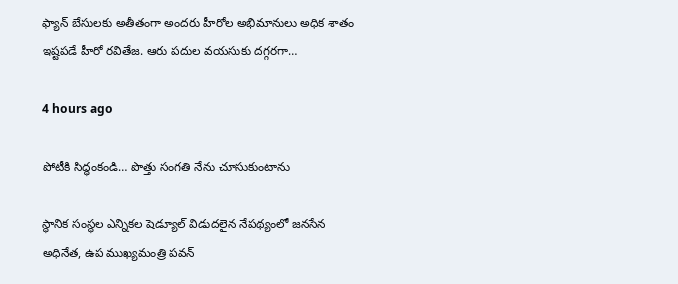ఫ్యాన్ బేసులకు అతీతంగా అందరు హీరోల అభిమానులు అధిక శాతం ఇష్టపడే హీరో రవితేజ. ఆరు పదుల వయసుకు దగ్గరగా…

4 hours ago

పోటీకి సిద్ధంకండి… పొత్తు సంగతి నేను చూసుకుంటాను

స్థానిక సంస్థల ఎన్నికల షెడ్యూల్ విడుదలైన నేపథ్యంలో జనసేన అధినేత, ఉప ముఖ్యమంత్రి పవన్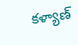కళ్యాణ్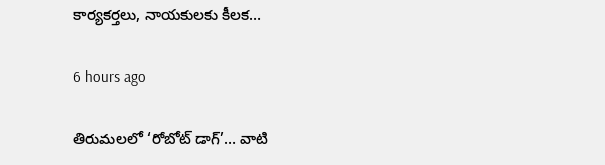కార్యకర్తలు, నాయకులకు కీలక…

6 hours ago

తిరుమలలో ‘రోబోట్‌ డాగ్‌’… వాటి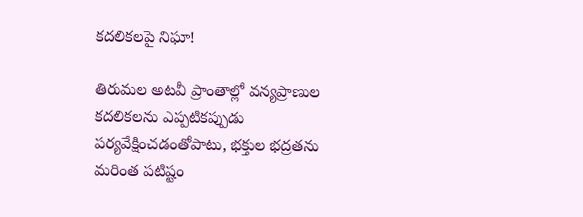కదలికలపై నిఘా!

తిరుమల అటవీ ప్రాంతాల్లో వన్యప్రాణుల కదలికలను ఎప్పటికప్పుడు పర్యవేక్షించడంతోపాటు, భక్తుల భద్రతను మరింత పటిష్టం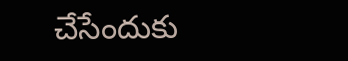చేసేందుకు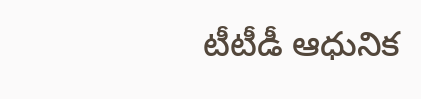టీటీడీ ఆధునిక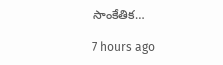సాంకేతిక…

7 hours ago